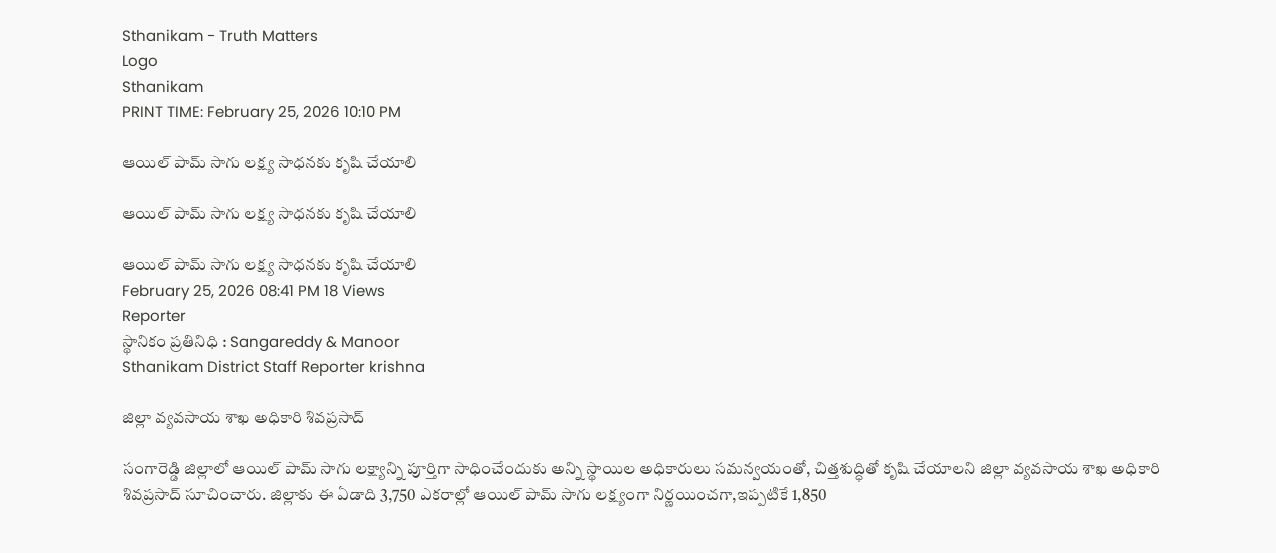Sthanikam - Truth Matters
Logo
Sthanikam
PRINT TIME: February 25, 2026 10:10 PM

ఆయిల్ పామ్ సాగు లక్ష్య సాధనకు కృషి చేయాలి

ఆయిల్ పామ్ సాగు లక్ష్య సాధనకు కృషి చేయాలి

ఆయిల్ పామ్ సాగు లక్ష్య సాధనకు కృషి చేయాలి
February 25, 2026 08:41 PM 18 Views
Reporter
స్థానికం ప్రతినిధి : Sangareddy & Manoor
Sthanikam District Staff Reporter krishna

జిల్లా వ్యవసాయ శాఖ అధికారి శివప్రసాద్

సంగారెడ్డి జిల్లాలో ఆయిల్ పామ్ సాగు లక్ష్యాన్ని పూర్తిగా సాధించేందుకు అన్ని స్థాయిల అధికారులు సమన్వయంతో, చిత్తశుద్ధితో కృషి చేయాలని జిల్లా వ్యవసాయ శాఖ అధికారి శివప్రసాద్ సూచించారు. జిల్లాకు ఈ ఏడాది 3,750 ఎకరాల్లో ఆయిల్ పామ్ సాగు లక్ష్యంగా నిర్ణయించగా,ఇప్పటికే 1,850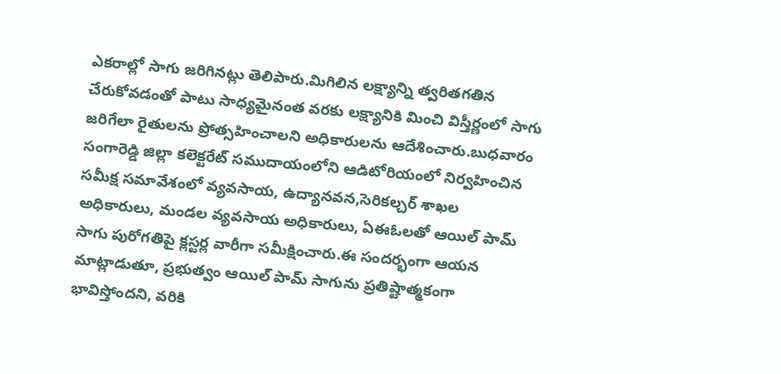ఎకరాల్లో సాగు జరిగినట్లు తెలిపారు.మిగిలిన లక్ష్యాన్ని త్వరితగతిన చేరుకోవడంతో పాటు సాధ్యమైనంత వరకు లక్ష్యానికి మించి విస్తీర్ణంలో సాగు జరిగేలా రైతులను ప్రోత్సహించాలని అధికారులను ఆదేశించారు.బుధవారం సంగారెడ్డి జిల్లా కలెక్టరేట్ సముదాయంలోని ఆడిటోరియంలో నిర్వహించిన సమీక్ష సమావేశంలో వ్యవసాయ, ఉద్యానవన,సెరికల్చర్ శాఖల అధికారులు, మండల వ్యవసాయ అధికారులు, ఏఈఓలతో ఆయిల్ పామ్ సాగు పురోగతిపై క్లస్టర్ల వారీగా సమీక్షించారు.ఈ సందర్భంగా ఆయన మాట్లాడుతూ, ప్రభుత్వం ఆయిల్ పామ్ సాగును ప్రతిష్టాత్మకంగా భావిస్తోందని, వరికి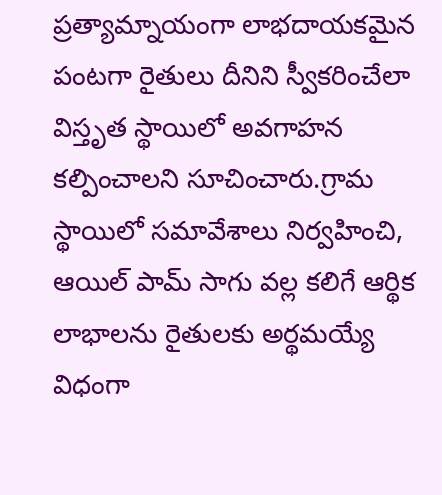ప్రత్యామ్నాయంగా లాభదాయకమైన పంటగా రైతులు దీనిని స్వీకరించేలా విస్తృత స్థాయిలో అవగాహన కల్పించాలని సూచించారు.గ్రామ స్థాయిలో సమావేశాలు నిర్వహించి, ఆయిల్ పామ్ సాగు వల్ల కలిగే ఆర్థిక లాభాలను రైతులకు అర్థమయ్యే విధంగా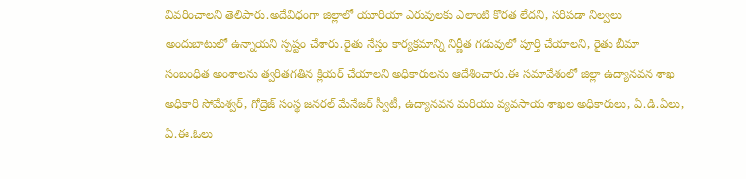వివరించాలని తెలిపారు.అదేవిధంగా జిల్లాలో యూరియా ఎరువులకు ఎలాంటి కొరత లేదని, సరిపడా నిల్వలు అందుబాటులో ఉన్నాయని స్పష్టం చేశారు.రైతు నేస్తం కార్యక్రమాన్ని నిర్ణీత గడువులో పూర్తి చేయాలని, రైతు బీమా సంబంధిత అంశాలను త్వరితగతిన క్లియర్ చేయాలని అధికారులను ఆదేశించారు.ఈ సమావేశంలో జిల్లా ఉద్యానవన శాఖ అధికారి సోమేశ్వర్, గోద్రెజ్ సంస్థ జనరల్ మేనేజర్ స్వీటీ, ఉద్యానవన మరియు వ్యవసాయ శాఖల అధికారులు, ఏ.డి.ఏలు, ఏ.ఈ.ఓలు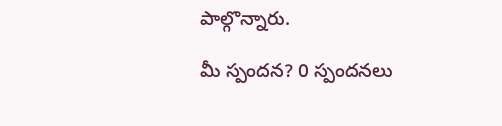పాల్గొన్నారు.

మీ స్పందన? 0 స్పందనలు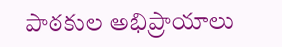పాఠకుల అభిప్రాయాలు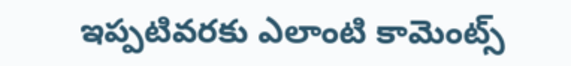ఇప్పటివరకు ఎలాంటి కామెంట్స్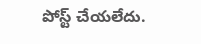పోస్ట్ చేయలేదు.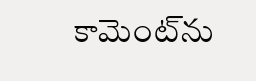కామెంట్‌ను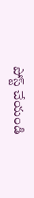పోస్ట్ చేయండి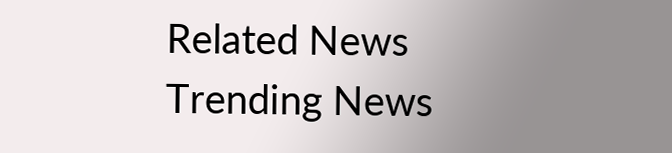Related News
Trending News